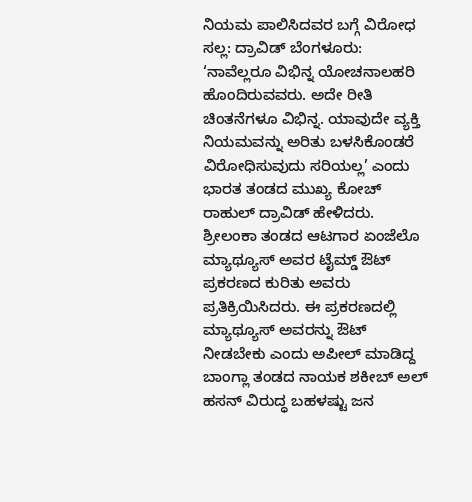ನಿಯಮ ಪಾಲಿಸಿದವರ ಬಗ್ಗೆ ವಿರೋಧ ಸಲ್ಲ: ದ್ರಾವಿಡ್ ಬೆಂಗಳೂರು: ‘ನಾವೆಲ್ಲರೂ ವಿಭಿನ್ನ ಯೋಚನಾಲಹರಿ ಹೊಂದಿರುವವರು. ಅದೇ ರೀತಿ ಚಿಂತನೆಗಳೂ ವಿಭಿನ್ನ. ಯಾವುದೇ ವ್ಯಕ್ತಿ ನಿಯಮವನ್ನು ಅರಿತು ಬಳಸಿಕೊಂಡರೆ ವಿರೋಧಿಸುವುದು ಸರಿಯಲ್ಲ’ ಎಂದು ಭಾರತ ತಂಡದ ಮುಖ್ಯ ಕೋಚ್ ರಾಹುಲ್ ದ್ರಾವಿಡ್ ಹೇಳಿದರು. ಶ್ರೀಲಂಕಾ ತಂಡದ ಆಟಗಾರ ಏಂಜೆಲೊ ಮ್ಯಾಥ್ಯೂಸ್ ಅವರ ಟೈಮ್ಡ್ ಔಟ್ ಪ್ರಕರಣದ ಕುರಿತು ಅವರು ಪ್ರತಿಕ್ರಿಯಿಸಿದರು. ಈ ಪ್ರಕರಣದಲ್ಲಿ ಮ್ಯಾಥ್ಯೂಸ್ ಅವರನ್ನು ಔಟ್ ನೀಡಬೇಕು ಎಂದು ಅಪೀಲ್ ಮಾಡಿದ್ದ ಬಾಂಗ್ಲಾ ತಂಡದ ನಾಯಕ ಶಕೀಬ್ ಅಲ್ ಹಸನ್ ವಿರುದ್ಧ ಬಹಳಷ್ಟು ಜನ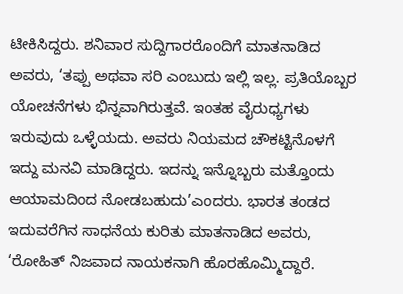ಟೀಕಿಸಿದ್ದರು. ಶನಿವಾರ ಸುದ್ದಿಗಾರರೊಂದಿಗೆ ಮಾತನಾಡಿದ ಅವರು, ‘ತಪ್ಪು ಅಥವಾ ಸರಿ ಎಂಬುದು ಇಲ್ಲಿ ಇಲ್ಲ. ಪ್ರತಿಯೊಬ್ಬರ ಯೋಚನೆಗಳು ಭಿನ್ನವಾಗಿರುತ್ತವೆ. ಇಂತಹ ವೈರುಧ್ಯಗಳು ಇರುವುದು ಒಳ್ಳೆಯದು. ಅವರು ನಿಯಮದ ಚೌಕಟ್ಟಿನೊಳಗೆ ಇದ್ದು ಮನವಿ ಮಾಡಿದ್ದರು. ಇದನ್ನು ಇನ್ನೊಬ್ಬರು ಮತ್ತೊಂದು ಆಯಾಮದಿಂದ ನೋಡಬಹುದು’ಎಂದರು. ಭಾರತ ತಂಡದ ಇದುವರೆಗಿನ ಸಾಧನೆಯ ಕುರಿತು ಮಾತನಾಡಿದ ಅವರು, ‘ರೋಹಿತ್ ನಿಜವಾದ ನಾಯಕನಾಗಿ ಹೊರಹೊಮ್ಮಿದ್ದಾರೆ.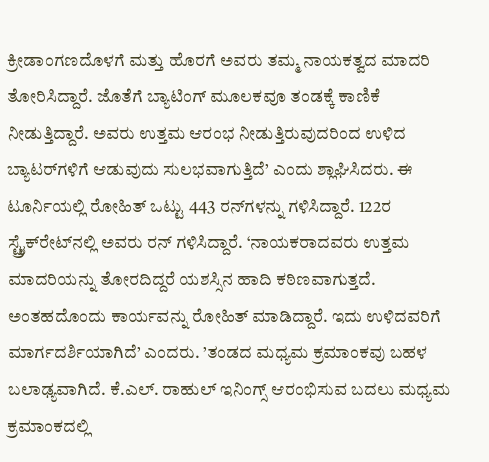ಕ್ರೀಡಾಂಗಣದೊಳಗೆ ಮತ್ತು ಹೊರಗೆ ಅವರು ತಮ್ಮ ನಾಯಕತ್ವದ ಮಾದರಿ ತೋರಿಸಿದ್ದಾರೆ. ಜೊತೆಗೆ ಬ್ಯಾಟಿಂಗ್ ಮೂಲಕವೂ ತಂಡಕ್ಕೆ ಕಾಣಿಕೆ ನೀಡುತ್ತಿದ್ದಾರೆ. ಅವರು ಉತ್ತಮ ಆರಂಭ ನೀಡುತ್ತಿರುವುದರಿಂದ ಉಳಿದ ಬ್ಯಾಟರ್‌ಗಳಿಗೆ ಆಡುವುದು ಸುಲಭವಾಗುತ್ತಿದೆ’ ಎಂದು ಶ್ಲಾಘಿಸಿದರು. ಈ ಟೂರ್ನಿಯಲ್ಲಿ ರೋಹಿತ್ ಒಟ್ಟು 443 ರನ್‌ಗಳನ್ನು ಗಳಿಸಿದ್ದಾರೆ. 122ರ ಸ್ಟ್ರೈಕ್‌ರೇಟ್‌ನಲ್ಲಿ ಅವರು ರನ್ ಗಳಿಸಿದ್ದಾರೆ. ‘ನಾಯಕರಾದವರು ಉತ್ತಮ ಮಾದರಿಯನ್ನು ತೋರದಿದ್ದರೆ ಯಶಸ್ಸಿನ ಹಾದಿ ಕಠಿಣವಾಗುತ್ತದೆ. ಅಂತಹದೊಂದು ಕಾರ್ಯವನ್ನು ರೋಹಿತ್ ಮಾಡಿದ್ದಾರೆ. ಇದು ಉಳಿದವರಿಗೆ ಮಾರ್ಗದರ್ಶಿಯಾಗಿದೆ’ ಎಂದರು. ’ತಂಡದ ಮಧ್ಯಮ ಕ್ರಮಾಂಕವು ಬಹಳ ಬಲಾಢ್ಯವಾಗಿದೆ. ಕೆ.ಎಲ್. ರಾಹುಲ್ ಇನಿಂಗ್ಸ್‌ ಆರಂಭಿಸುವ ಬದಲು ಮಧ್ಯಮ ಕ್ರಮಾಂಕದಲ್ಲಿ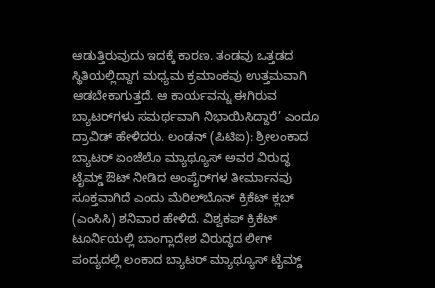ಆಡುತ್ತಿರುವುದು ಇದಕ್ಕೆ ಕಾರಣ. ತಂಡವು ಒತ್ತಡದ ಸ್ಥಿತಿಯಲ್ಲಿದ್ದಾಗ ಮಧ್ಯಮ ಕ್ರಮಾಂಕವು ಉತ್ತಮವಾಗಿ ಆಡಬೇಕಾಗುತ್ತದೆ. ಆ ಕಾರ್ಯವನ್ನು ಈಗಿರುವ ಬ್ಯಾಟರ್‌ಗಳು ಸಮರ್ಥವಾಗಿ ನಿಭಾಯಿಸಿದ್ದಾರೆ’ ಎಂದೂ ದ್ರಾವಿಡ್ ಹೇಳಿದರು. ಲಂಡನ್ (ಪಿಟಿಐ): ಶ್ರೀಲಂಕಾದ ಬ್ಯಾಟರ್ ಏಂಜೆಲೊ ಮ್ಯಾಥ್ಯೂಸ್ ಅವರ ವಿರುದ್ಧ ಟೈಮ್ಡ್ ಔಟ್ ನೀಡಿದ ಅಂಪೈರ್‌ಗಳ ತೀರ್ಮಾನವು ಸೂಕ್ತವಾಗಿದೆ ಎಂದು ಮೆರಿಲ್‌ಬೊನ್ ಕ್ರಿಕೆಟ್ ಕ್ಲಬ್ (ಎಂಸಿಸಿ) ಶನಿವಾರ ಹೇಳಿದೆ. ವಿಶ್ವಕಪ್ ಕ್ರಿಕೆಟ್ ಟೂರ್ನಿಯಲ್ಲಿ ಬಾಂಗ್ಲಾದೇಶ ವಿರುದ್ಧದ ಲೀಗ್ ಪಂದ್ಯದಲ್ಲಿ ಲಂಕಾದ ಬ್ಯಾಟರ್ ಮ್ಯಾಥ್ಯೂಸ್ ಟೈಮ್ಡ್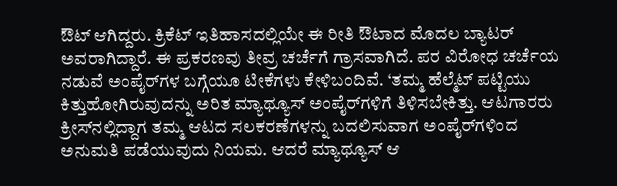ಔಟ್ ಆಗಿದ್ದರು. ಕ್ರಿಕೆಟ್ ಇತಿಹಾಸದಲ್ಲಿಯೇ ಈ ರೀತಿ ಔಟಾದ ಮೊದಲ ಬ್ಯಾಟರ್ ಅವರಾಗಿದ್ದಾರೆ. ಈ ಪ್ರಕರಣವು ತೀವ್ರ ಚರ್ಚೆಗೆ ಗ್ರಾಸವಾಗಿದೆ. ಪರ ವಿರೋಧ ಚರ್ಚೆಯ ನಡುವೆ ಅಂಪೈರ್‌ಗಳ ಬಗ್ಗೆಯೂ ಟೀಕೆಗಳು ಕೇಳಿಬಂದಿವೆ. ‘ತಮ್ಮ ಹೆಲ್ಮೆಟ್ ಪಟ್ಟಿಯು ಕಿತ್ತುಹೋಗಿರುವುದನ್ನು ಅರಿತ ಮ್ಯಾಥ್ಯೂಸ್ ಅಂಪೈರ್‌ಗಳಿಗೆ ತಿಳಿಸಬೇಕಿತ್ತು. ಆಟಗಾರರು ಕ್ರೀಸ್‌ನಲ್ಲಿದ್ದಾಗ ತಮ್ಮ ಆಟದ ಸಲಕರಣೆಗಳನ್ನು ಬದಲಿಸುವಾಗ ಅಂಪೈರ್‌ಗಳಿಂದ ಅನುಮತಿ ಪಡೆಯುವುದು ನಿಯಮ. ಆದರೆ ಮ್ಯಾಥ್ಯೂಸ್ ಆ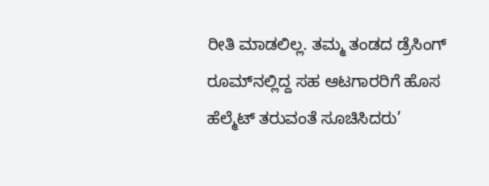ರೀತಿ ಮಾಡಲಿಲ್ಲ. ತಮ್ಮ ತಂಡದ ಡ್ರೆಸಿಂಗ್ ರೂಮ್‌ನಲ್ಲಿದ್ದ ಸಹ ಆಟಗಾರರಿಗೆ ಹೊಸ ಹೆಲ್ಮೆಟ್‌ ತರುವಂತೆ ಸೂಚಿಸಿದರು’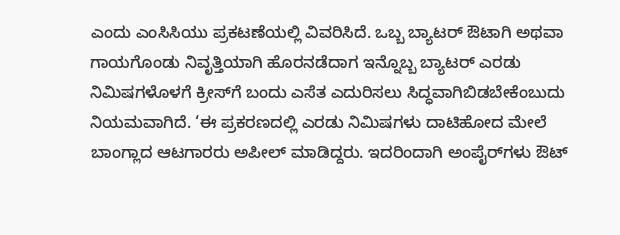ಎಂದು ಎಂಸಿಸಿಯು ಪ್ರಕಟಣೆಯಲ್ಲಿ ವಿವರಿಸಿದೆ. ಒಬ್ಬ ಬ್ಯಾಟರ್ ಔಟಾಗಿ ಅಥವಾ ಗಾಯಗೊಂಡು ನಿವೃತ್ತಿಯಾಗಿ ಹೊರನಡೆದಾಗ ಇನ್ನೊಬ್ಬ ಬ್ಯಾಟರ್ ಎರಡು ನಿಮಿಷಗಳೊಳಗೆ ಕ್ರೀಸ್‌ಗೆ ಬಂದು ಎಸೆತ ಎದುರಿಸಲು ಸಿದ್ಧವಾಗಿಬಿಡಬೇಕೆಂಬುದು ನಿಯಮವಾಗಿದೆ. ‘ಈ ಪ್ರಕರಣದಲ್ಲಿ ಎರಡು ನಿಮಿಷಗಳು ದಾಟಿಹೋದ ಮೇಲೆ ಬಾಂಗ್ಲಾದ ಆಟಗಾರರು ಅಪೀಲ್ ಮಾಡಿದ್ದರು. ಇದರಿಂದಾಗಿ ಅಂಪೈರ್‌ಗಳು ಔಟ್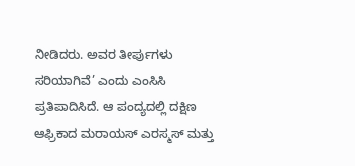ನೀಡಿದರು. ಅವರ ತೀರ್ಪುಗಳು ಸರಿಯಾಗಿವೆ’ ಎಂದು ಎಂಸಿಸಿ ಪ್ರತಿಪಾದಿಸಿದೆ. ಆ ಪಂದ್ಯದಲ್ಲಿ ದಕ್ಷಿಣ ಆಫ್ರಿಕಾದ ಮರಾಯಸ್ ಎರಸ್ಮಸ್ ಮತ್ತು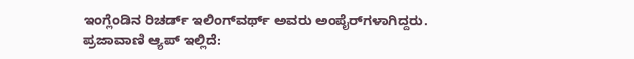ಇಂಗ್ಲೆಂಡಿನ ರಿಚರ್ಡ್ ಇಲಿಂಗ್‌ವರ್ಥ್ ಅವರು ಅಂಪೈರ್‌ಗಳಾಗಿದ್ದರು. ಪ್ರಜಾವಾಣಿ ಆ್ಯಪ್ ಇಲ್ಲಿದೆ: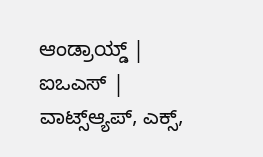ಆಂಡ್ರಾಯ್ಡ್ | ಐಒಎಸ್ | ವಾಟ್ಸ್ಆ್ಯಪ್, ಎಕ್ಸ್,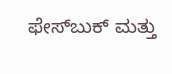ಫೇಸ್‌ಬುಕ್ ಮತ್ತು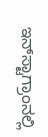ಇನ್‌ಸ್ಟಾಗ್ರಾಂನಲ್ಲಿ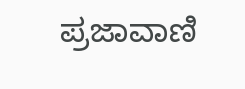ಪ್ರಜಾವಾಣಿ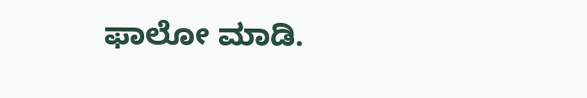ಫಾಲೋ ಮಾಡಿ.